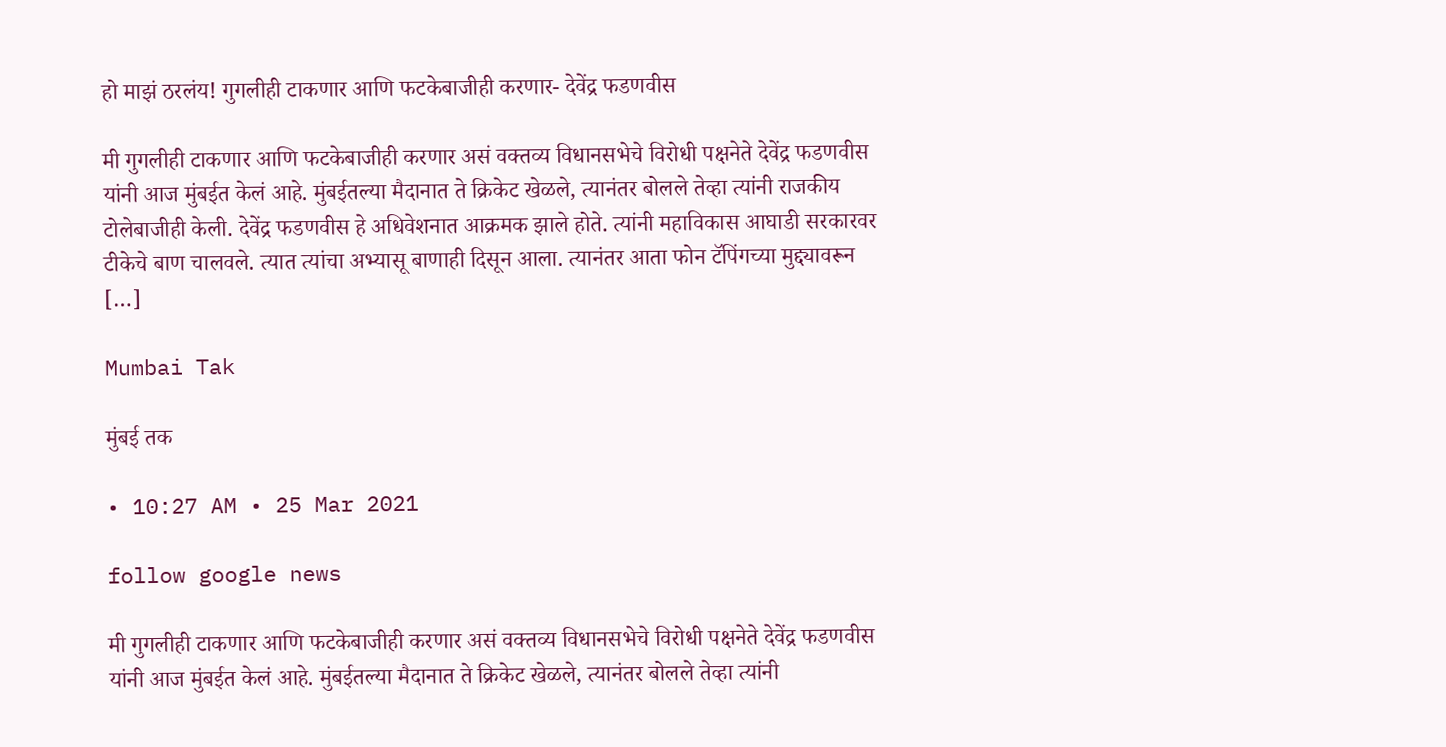हो माझं ठरलंय! गुगलीही टाकणार आणि फटकेबाजीही करणार- देवेंद्र फडणवीस

मी गुगलीही टाकणार आणि फटकेबाजीही करणार असं वक्तव्य विधानसभेचे विरोधी पक्षनेते देवेंद्र फडणवीस यांनी आज मुंबईत केलं आहे. मुंबईतल्या मैदानात ते क्रिकेट खेळले, त्यानंतर बोलले तेव्हा त्यांनी राजकीय टोलेबाजीही केली. देवेंद्र फडणवीस हे अधिवेशनात आक्रमक झाले होते. त्यांनी महाविकास आघाडी सरकारवर टीकेचे बाण चालवले. त्यात त्यांचा अभ्यासू बाणाही दिसून आला. त्यानंतर आता फोन टॅपिंगच्या मुद्द्यावरून […]

Mumbai Tak

मुंबई तक

• 10:27 AM • 25 Mar 2021

follow google news

मी गुगलीही टाकणार आणि फटकेबाजीही करणार असं वक्तव्य विधानसभेचे विरोधी पक्षनेते देवेंद्र फडणवीस यांनी आज मुंबईत केलं आहे. मुंबईतल्या मैदानात ते क्रिकेट खेळले, त्यानंतर बोलले तेव्हा त्यांनी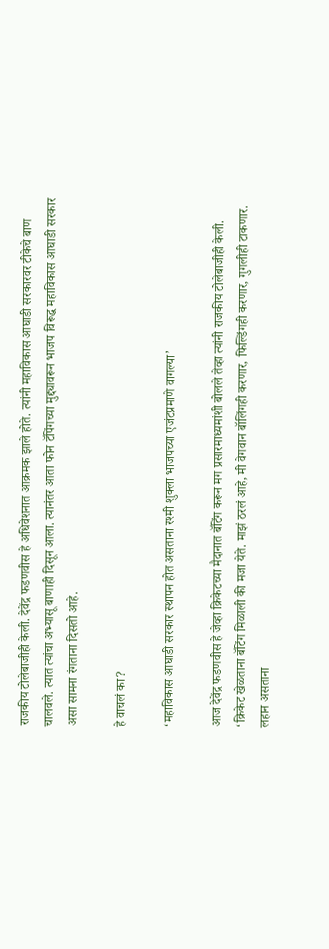राजकीय टोलेबाजीही केली. देवेंद्र फडणवीस हे अधिवेशनात आक्रमक झाले होते. त्यांनी महाविकास आघाडी सरकारवर टीकेचे बाण चालवले. त्यात त्यांचा अभ्यासू बाणाही दिसून आला. त्यानंतर आता फोन टॅपिंगच्या मुद्द्यावरून भाजप विरूद्ध महाविकास आघाडी सरकार असा सामना रंगताना दिसतो आहे.

हे वाचलं का?

‘महाविकास आघाडी सरकार स्थापन होत असताना रश्मी शुक्ला भाजपच्या एजंटप्रमाणे वागल्या’

आज देवेंद्र फडणवीस हे जेव्हा क्रिकेटच्या मैदानात बॅटिंग करून मग प्रसारमाध्यमांशी बोलले तेव्हा त्यांनी राजकीय टोलेबाजीही केली. ‘क्रिकेट खेळताना बॅटिंग मिळाली की मजा येते. माझं ठरलं आहे, मी वेगवान बॉलिंगही करणार, फिल्डिंगही करणार, गुगलीही टाकणार. लहान असताना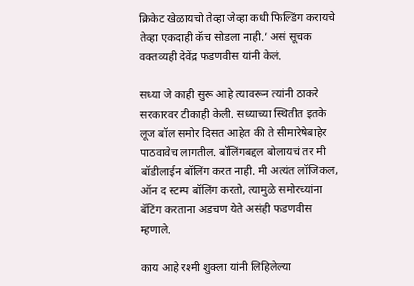क्रिकेट खेळायचो तेव्हा जेव्हा कधी फिल्डिंग करायचे तेव्हा एकदाही कॅच सोडला नाही.’ असं सूचक वक्तव्यही देवेंद्र फडणवीस यांनी केलं.

सध्या जे काही सुरू आहे त्यावरून त्यांनी ठाकरे सरकारवर टीकाही केली. सध्याच्या स्थितीत इतके लूज बॉल समोर दिसत आहेत की ते सीमारेषेबाहेर पाठवावेच लागतील. बॉलिंगबद्दल बोलायचं तर मी बॉडीलाईन बॉलिंग करत नाही. मी अत्यंत लॉजिकल, ऑन द स्टम्प बॉलिंग करतो, त्यामुळे समोरच्यांना बॅटिंग करताना अडचण येते असंही फडणवीस म्हणाले.

काय आहे रश्मी शुक्ला यांनी लिहिलेल्या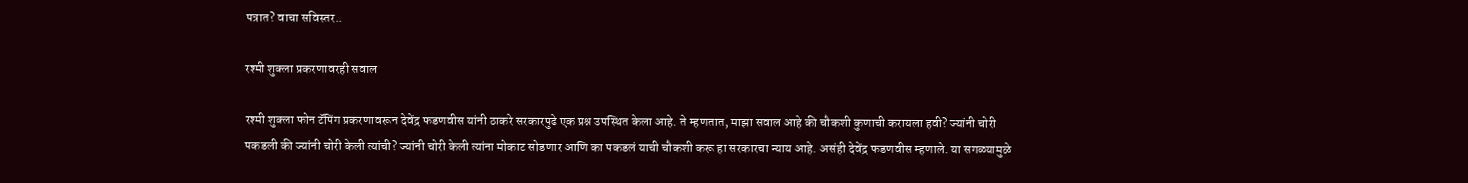पत्रात? वाचा सविस्तर..

रश्मी शुक्ला प्रकरणावरही सवाल

रश्मी शुक्ला फोन टॅपिंग प्रकरणावरून देवेंद्र फडणवीस यांनी ठाकरे सरकारपुढे एक प्रश्न उपस्थित केला आहे. ते म्हणतात, माझा सवाल आहे की चौकशी कुणाची करायला हवी? ज्यांनी चोरी पकडली की ज्यांनी चोरी केली त्यांची? ज्यांनी चोरी केली त्यांना मोकाट सोडणार आणि का पकडलं याची चौकशी करू हा सरकारचा न्याय आहे. असंही देवेंद्र फडणवीस म्हणाले. या सगळ्यामुळे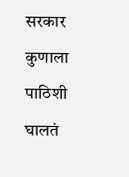सरकार कुणाला पाठिशी घालतं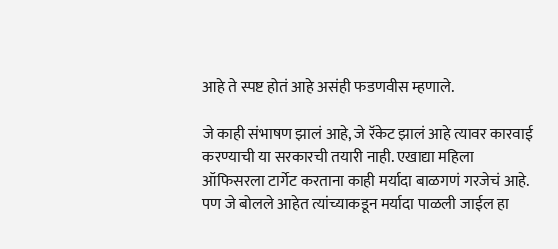आहे ते स्पष्ट होतं आहे असंही फडणवीस म्हणाले.

जे काही संभाषण झालं आहे, जे रॅकेट झालं आहे त्यावर कारवाई करण्याची या सरकारची तयारी नाही. एखाद्या महिला ऑफिसरला टार्गेट करताना काही मर्यादा बाळगणं गरजेचं आहे. पण जे बोलले आहेत त्यांच्याकडून मर्यादा पाळली जाईल हा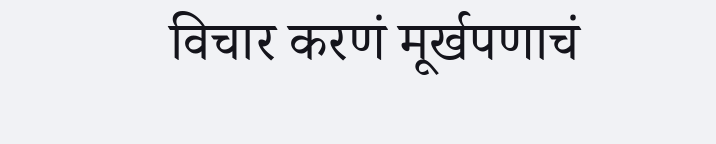विचार करणं मूर्खपणाचं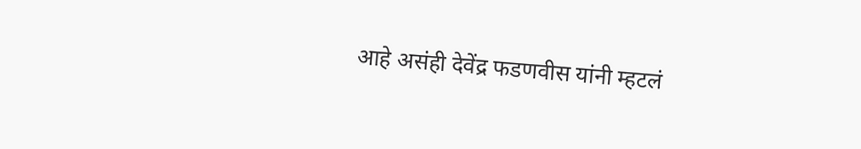आहे असंही देवेंद्र फडणवीस यांनी म्हटलं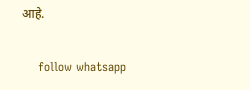आहे.

    follow whatsapp